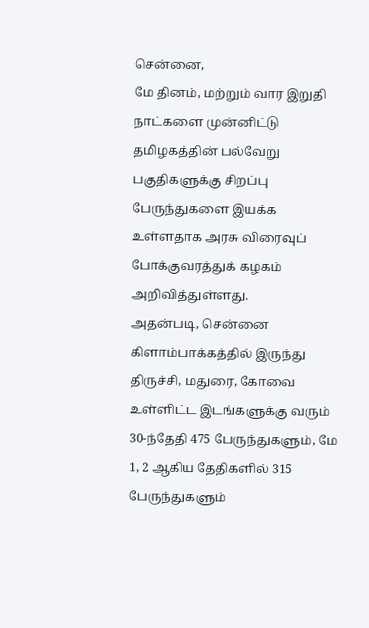சென்னை,
மே தினம், மற்றும் வார இறுதி நாட்களை முன்னிட்டு தமிழகத்தின் பல்வேறு பகுதிகளுக்கு சிறப்பு பேருந்துகளை இயக்க உள்ளதாக அரசு விரைவுப் போக்குவரத்துக் கழகம் அறிவித்துள்ளது.
அதன்படி, சென்னை கிளாம்பாக்கத்தில் இருந்து திருச்சி, மதுரை, கோவை உள்ளிட்ட இடங்களுக்கு வரும் 30-ந்தேதி 475 பேருந்துகளும், மே 1, 2 ஆகிய தேதிகளில் 315 பேருந்துகளும்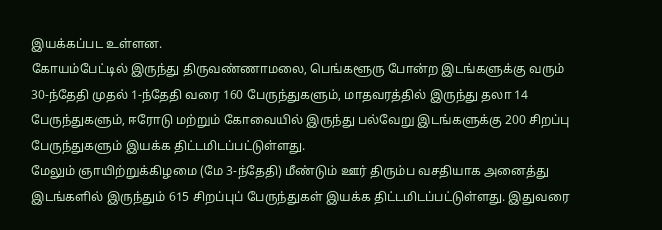இயக்கப்பட உள்ளன.
கோயம்பேட்டில் இருந்து திருவண்ணாமலை, பெங்களூரு போன்ற இடங்களுக்கு வரும் 30-ந்தேதி முதல் 1-ந்தேதி வரை 160 பேருந்துகளும், மாதவரத்தில் இருந்து தலா 14 பேருந்துகளும், ஈரோடு மற்றும் கோவையில் இருந்து பல்வேறு இடங்களுக்கு 200 சிறப்பு பேருந்துகளும் இயக்க திட்டமிடப்பட்டுள்ளது.
மேலும் ஞாயிற்றுக்கிழமை (மே 3-ந்தேதி) மீண்டும் ஊர் திரும்ப வசதியாக அனைத்து இடங்களில் இருந்தும் 615 சிறப்புப் பேருந்துகள் இயக்க திட்டமிடப்பட்டுள்ளது. இதுவரை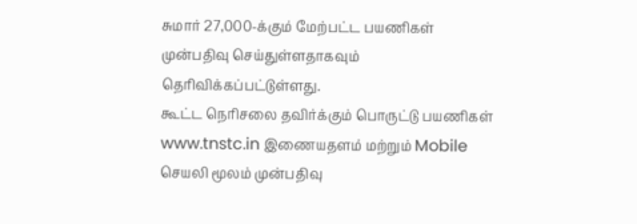சுமார் 27,000-க்கும் மேற்பட்ட பயணிகள் முன்பதிவு செய்துள்ளதாகவும் தெரிவிக்கப்பட்டுள்ளது.
கூட்ட நெரிசலை தவிர்க்கும் பொருட்டு பயணிகள் www.tnstc.in இணையதளம் மற்றும் Mobile செயலி மூலம் முன்பதிவு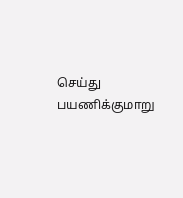செய்து பயணிக்குமாறு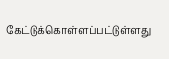கேட்டுக்கொள்ளப்பட்டுள்ளது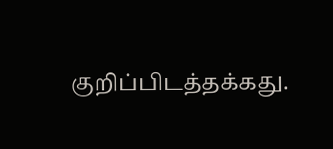குறிப்பிடத்தக்கது.